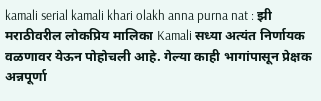kamali serial kamali khari olakh anna purna nat : झी मराठीवरील लोकप्रिय मालिका Kamali सध्या अत्यंत निर्णायक वळणावर येऊन पोहोचली आहे. गेल्या काही भागांपासून प्रेक्षक अन्नपूर्णा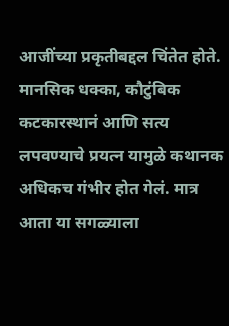आजींच्या प्रकृतीबद्दल चिंतेत होते. मानसिक धक्का, कौटुंबिक कटकारस्थानं आणि सत्य लपवण्याचे प्रयत्न यामुळे कथानक अधिकच गंभीर होत गेलं. मात्र आता या सगळ्याला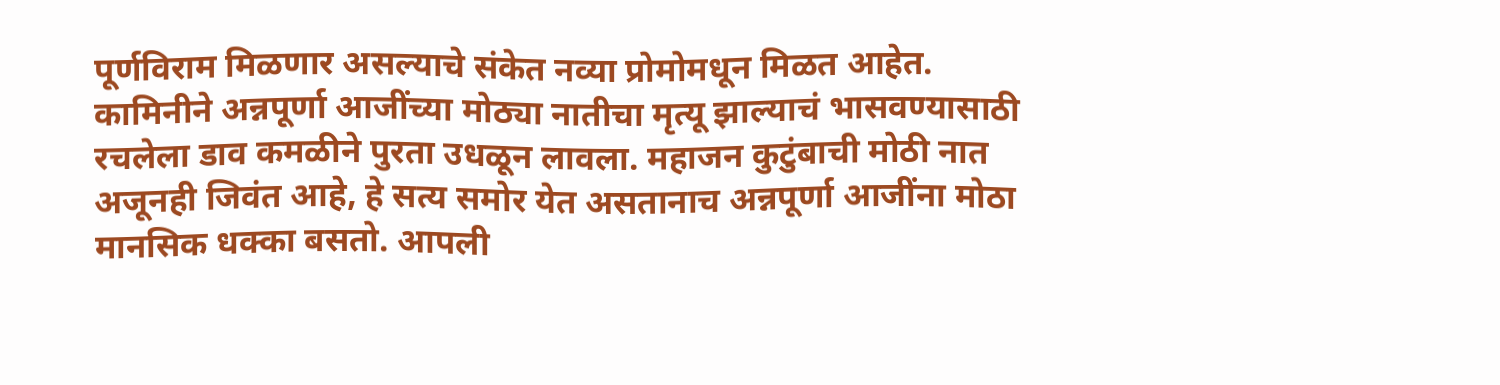पूर्णविराम मिळणार असल्याचे संकेत नव्या प्रोमोमधून मिळत आहेत.
कामिनीने अन्नपूर्णा आजींच्या मोठ्या नातीचा मृत्यू झाल्याचं भासवण्यासाठी रचलेला डाव कमळीने पुरता उधळून लावला. महाजन कुटुंबाची मोठी नात अजूनही जिवंत आहे, हे सत्य समोर येत असतानाच अन्नपूर्णा आजींना मोठा मानसिक धक्का बसतो. आपली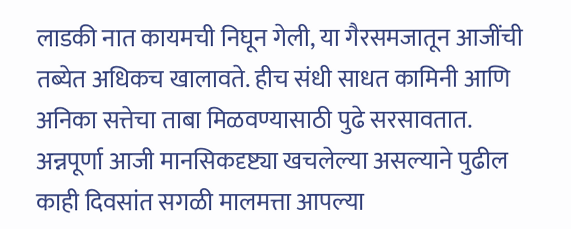लाडकी नात कायमची निघून गेली, या गैरसमजातून आजींची तब्येत अधिकच खालावते. हीच संधी साधत कामिनी आणि अनिका सत्तेचा ताबा मिळवण्यासाठी पुढे सरसावतात.
अन्नपूर्णा आजी मानसिकदृष्ट्या खचलेल्या असल्याने पुढील काही दिवसांत सगळी मालमत्ता आपल्या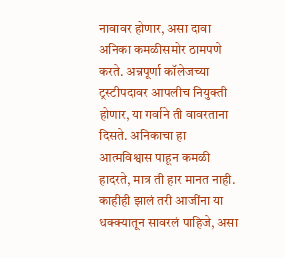नावावर होणार, असा दावा अनिका कमळीसमोर ठामपणे करते. अन्नपूर्णा कॉलेजच्या ट्रस्टीपदावर आपलीच नियुक्ती होणार, या गर्वाने ती वावरताना दिसते. अनिकाचा हा आत्मविश्वास पाहून कमळी हादरते, मात्र ती हार मानत नाही. काहीही झालं तरी आजींना या धक्क्यातून सावरलं पाहिजे, असा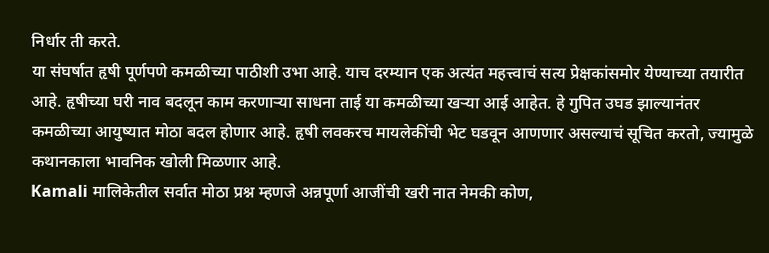निर्धार ती करते.
या संघर्षात हृषी पूर्णपणे कमळीच्या पाठीशी उभा आहे. याच दरम्यान एक अत्यंत महत्त्वाचं सत्य प्रेक्षकांसमोर येण्याच्या तयारीत आहे. हृषीच्या घरी नाव बदलून काम करणाऱ्या साधना ताई या कमळीच्या खऱ्या आई आहेत. हे गुपित उघड झाल्यानंतर कमळीच्या आयुष्यात मोठा बदल होणार आहे. हृषी लवकरच मायलेकींची भेट घडवून आणणार असल्याचं सूचित करतो, ज्यामुळे कथानकाला भावनिक खोली मिळणार आहे.
Kamali मालिकेतील सर्वात मोठा प्रश्न म्हणजे अन्नपूर्णा आजींची खरी नात नेमकी कोण,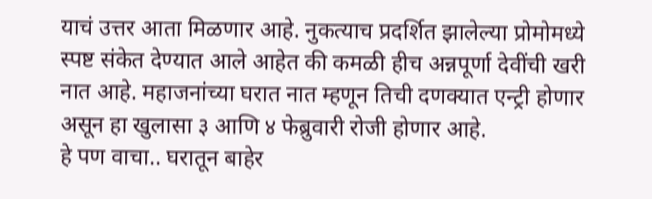याचं उत्तर आता मिळणार आहे. नुकत्याच प्रदर्शित झालेल्या प्रोमोमध्ये स्पष्ट संकेत देण्यात आले आहेत की कमळी हीच अन्नपूर्णा देवींची खरी नात आहे. महाजनांच्या घरात नात म्हणून तिची दणक्यात एन्ट्री होणार असून हा खुलासा ३ आणि ४ फेब्रुवारी रोजी होणार आहे.
हे पण वाचा.. घरातून बाहेर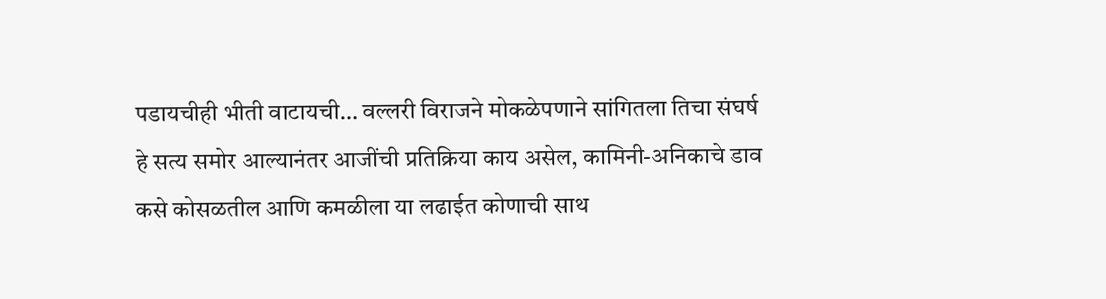पडायचीही भीती वाटायची… वल्लरी विराजने मोकळेपणाने सांगितला तिचा संघर्ष
हे सत्य समोर आल्यानंतर आजींची प्रतिक्रिया काय असेल, कामिनी-अनिकाचे डाव कसे कोसळतील आणि कमळीला या लढाईत कोणाची साथ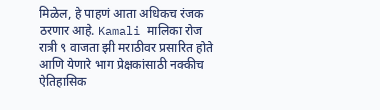मिळेल, हे पाहणं आता अधिकच रंजक ठरणार आहे. Kamali मालिका रोज रात्री ९ वाजता झी मराठीवर प्रसारित होते आणि येणारे भाग प्रेक्षकांसाठी नक्कीच ऐतिहासिक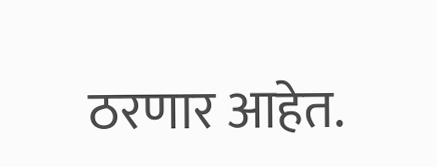ठरणार आहेत.